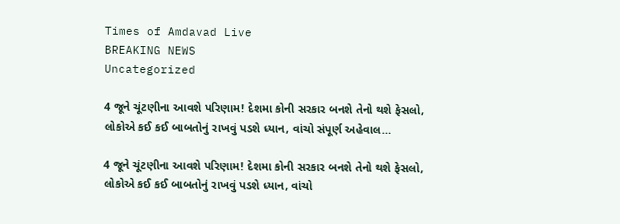Times of Amdavad Live
BREAKING NEWS
Uncategorized

4 જૂને ચૂંટણીના આવશે પરિણામ! દેશમા કોની સરકાર બનશે તેનો થશે ફેસલો, લોકોએ કઈ કઈ બાબતોનું રાખવું પડશે ધ્યાન, વાંચો સંપૂર્ણ અહેવાલ…

4 જૂને ચૂંટણીના આવશે પરિણામ! દેશમા કોની સરકાર બનશે તેનો થશે ફેસલો, લોકોએ કઈ કઈ બાબતોનું રાખવું પડશે ધ્યાન, વાંચો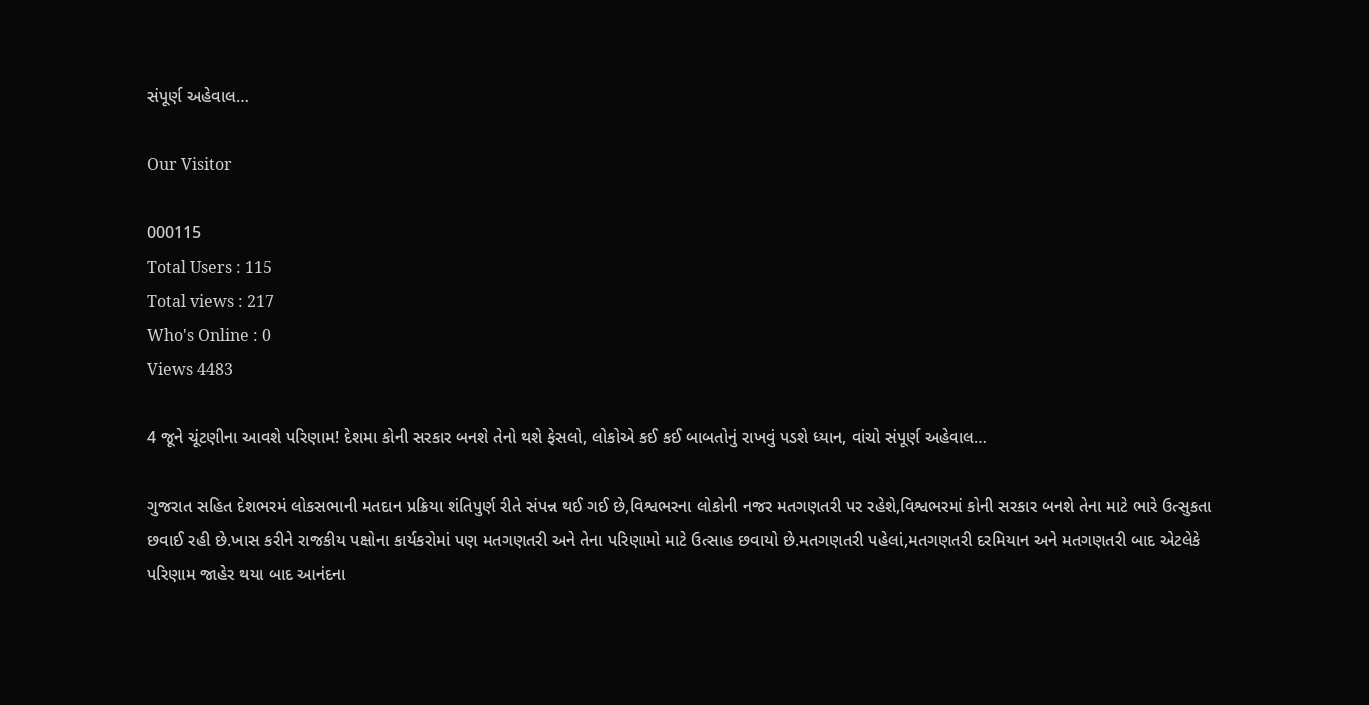સંપૂર્ણ અહેવાલ…

Our Visitor

000115
Total Users : 115
Total views : 217
Who's Online : 0
Views 4483

4 જૂને ચૂંટણીના આવશે પરિણામ! દેશમા કોની સરકાર બનશે તેનો થશે ફેસલો, લોકોએ કઈ કઈ બાબતોનું રાખવું પડશે ધ્યાન, વાંચો સંપૂર્ણ અહેવાલ…

ગુજરાત સહિત દેશભરમં લોકસભાની મતદાન પ્રક્રિયા શંતિપુર્ણ રીતે સંપન્ન થઈ ગઈ છે,વિશ્વભરના લોકોની નજર મતગણતરી પર રહેશે,વિશ્વભરમાં કોની સરકાર બનશે તેના માટે ભારે ઉત્સુકતા છવાઈ રહી છે.ખાસ કરીને રાજકીય પક્ષોના કાર્યકરોમાં પણ મતગણતરી અને તેના પરિણામો માટે ઉત્સાહ છવાયો છે.મતગણતરી પહેલાં,મતગણતરી દરમિયાન અને મતગણતરી બાદ એટલેકે પરિણામ જાહેર થયા બાદ આનંદના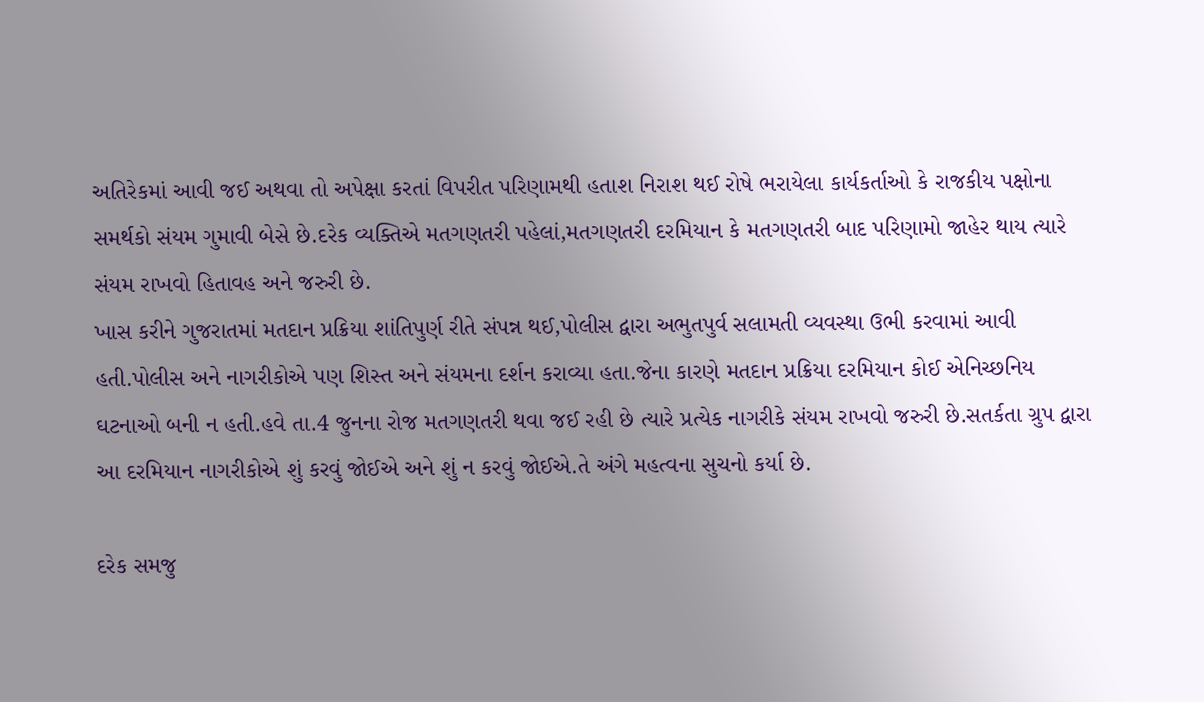અતિરેકમાં આવી જઈ અથવા તો અપેક્ષા કરતાં વિપરીત પરિણામથી હતાશ નિરાશ થઈ રોષે ભરાયેલા કાર્યકર્તાઓ કે રાજકીય પક્ષોના સમર્થકો સંયમ ગુમાવી બેસે છે.દરેક વ્યક્તિએ મતગણતરી પહેલાં,મતગણતરી દરમિયાન કે મતગણતરી બાદ પરિણામો જાહેર થાય ત્યારે સંયમ રાખવો હિતાવહ અને જરુરી છે.
ખાસ કરીને ગુજરાતમાં મતદાન પ્રક્રિયા શાંતિપુર્ણ રીતે સંપન્ન થઈ,પોલીસ દ્વારા અભુતપુર્વ સલામતી વ્યવસ્થા ઉભી કરવામાં આવી હતી.પોલીસ અને નાગરીકોએ પણ શિસ્ત અને સંયમના દર્શન કરાવ્યા હતા.જેના કારણે મતદાન પ્રક્રિયા દરમિયાન કોઈ એનિચ્છનિય ઘટનાઓ બની ન હતી.હવે તા.4 જુનના રોજ મતગણતરી થવા જઈ રહી છે ત્યારે પ્રત્યેક નાગરીકે સંયમ રાખવો જરુરી છે.સતર્કતા ગ્રુપ દ્વારા આ દરમિયાન નાગરીકોએ શું કરવું જોઈએ અને શું ન કરવું જોઈએ.તે અંગે મહત્વના સુચનો કર્યા છે.

દરેક સમજુ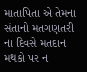માતાપિતા એ તેમના સંતાનો મતગણતરી ના દિવસે મતદાન મથકો પર ન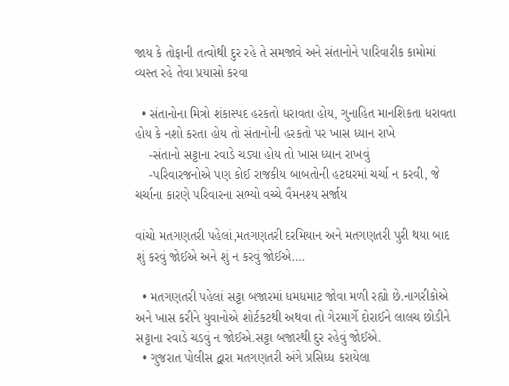જાય કે તોફાની તત્વોથી દુર રહે તે સમજાવે અને સંતાનોને પારિવારીક કામોમાં વ્યસ્ત રહે તેવા પ્રયાસો કરવા

  • સંતાનોના મિત્રો શંકાસ્પદ હરકતો ધરાવતા હોય, ગુનાહિત માનશિકતા ધરાવતા હોય કે નશો કરતા હોય તો સંતાનોની હરકતો પર ખાસ ધ્યાન રાખે
    -સંતાનો સટ્ટાના રવાડે ચડ્યા હોય તો ખાસ ધ્યાન રાખવું
    -પરિવારજનોએ પણ કોઈ રાજકીય બાબતોની હટઘરમાં ચર્ચા ન કરવી, જે ચર્ચાના કારણે પરિવારના સભ્યો વચ્ચે વૈમનશ્ય સર્જાય

વાંચો મતગણતરી પહેલાં,મતગણતરી દરમિયાન અને મતગણતરી પુરી થયા બાદ શું કરવું જોઈએ અને શું ન કરવું જોઈએ….

  • મતગણતરી પહેલાં સટ્ટા બજારમાં ધમધમાટ જોવા મળી રહ્યો છે.નાગરીકોએ અને ખાસ કરીને યુવાનોએ શોર્ટકટથી અથવા તો ગેરમાર્ગે દોરાઈને લાલચ છોડીને સટ્ટાના રવાડે ચડવું ન જોઈએ.સટ્ટા બજારથી દુર રહેવું જોઈએ.
  • ગુજરાત પોલીસ દ્વારા મતગણતરી અંગે પ્રસિધ્ધ કરાયેલા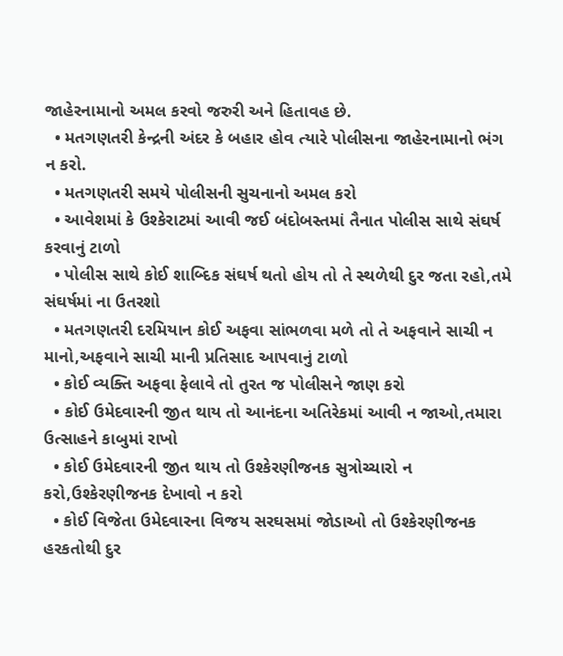જાહેરનામાનો અમલ કરવો જરુરી અને હિતાવહ છે.
  • મતગણતરી કેન્દ્રની અંદર કે બહાર હોવ ત્યારે પોલીસના જાહેરનામાનો ભંગ ન કરો.
  • મતગણતરી સમયે પોલીસની સુચનાનો અમલ કરો
  • આવેશમાં કે ઉશ્કેરાટમાં આવી જઈ બંદોબસ્તમાં તૈનાત પોલીસ સાથે સંઘર્ષ કરવાનું ટાળો
  • પોલીસ સાથે કોઈ શાબ્દિક સંઘર્ષ થતો હોય તો તે સ્થળેથી દુર જતા રહો,તમે સંઘર્ષમાં ના ઉતરશો
  • મતગણતરી દરમિયાન કોઈ અફવા સાંભળવા મળે તો તે અફવાને સાચી ન માનો,અફવાને સાચી માની પ્રતિસાદ આપવાનું ટાળો
  • કોઈ વ્યક્તિ અફવા ફેલાવે તો તુરત જ પોલીસને જાણ કરો
  • કોઈ ઉમેદવારની જીત થાય તો આનંદના અતિરેકમાં આવી ન જાઓ,તમારા ઉત્સાહને કાબુમાં રાખો
  • કોઈ ઉમેદવારની જીત થાય તો ઉશ્કેરણીજનક સુત્રોચ્ચારો ન કરો,ઉશ્કેરણીજનક દેખાવો ન કરો
  • કોઈ વિજેતા ઉમેદવારના વિજય સરઘસમાં જોડાઓ તો ઉશ્કેરણીજનક હરકતોથી દુર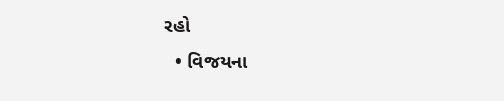રહો
  • વિજયના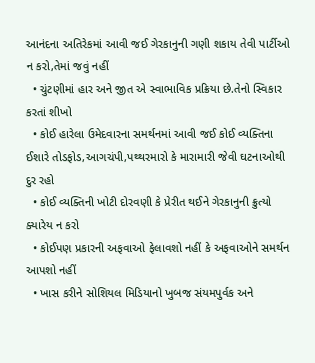આનંદના અતિરેકમાં આવી જઈ ગેરકાનુની ગણી શકાય તેવી પાર્ટીઓ ન કરો,તેમાં જવું નહીં
  • ચુંટણીમાં હાર અને જીત એ સ્વાભાવિક પ્રક્રિયા છે.તેનો સ્વિકાર કરતાં શીખો
  • કોઈ હારેલા ઉમેદવારના સમર્થનમાં આવી જઈ કોઈ વ્યક્તિના ઈશારે તોડફોડ,આગચંપી,પથ્થરમારો કે મારામારી જેવી ઘટનાઓથી દુર રહો
  • કોઈ વ્યક્તિની ખોટી દોરવણી કે પ્રેરીત થઈને ગેરકાનુની ક્રુત્યો ક્યારેય ન કરો
  • કોઈપણ પ્રકારની અફવાઓ ફેલાવશો નહીં કે અફવાઓને સમર્થન આપશો નહીં
  • ખાસ કરીને સોશિયલ મિડિયાનો ખુબજ સંયમપુર્વક અને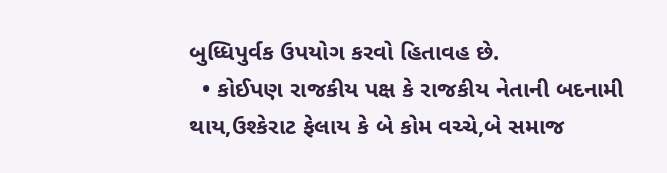બુધ્ધિપુર્વક ઉપયોગ કરવો હિતાવહ છે.
  • કોઈપણ રાજકીય પક્ષ કે રાજકીય નેતાની બદનામી થાય,ઉશ્કેરાટ ફેલાય કે બે કોમ વચ્ચે,બે સમાજ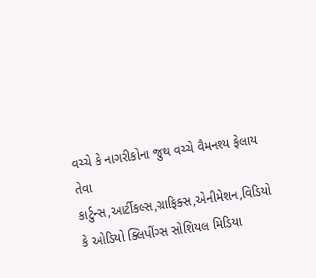વચ્ચે કે નાગરીકોના જુથ વચ્ચે વૈમનશ્ય ફેલાય તેવા કાર્ટુન્સ,આર્ટીકલ્સ,ગ્રાફિક્સ,એનીમેશન,વિડિયો કે ઓડિયો ક્લિપીંગ્સ સોશિયલ મિડિયા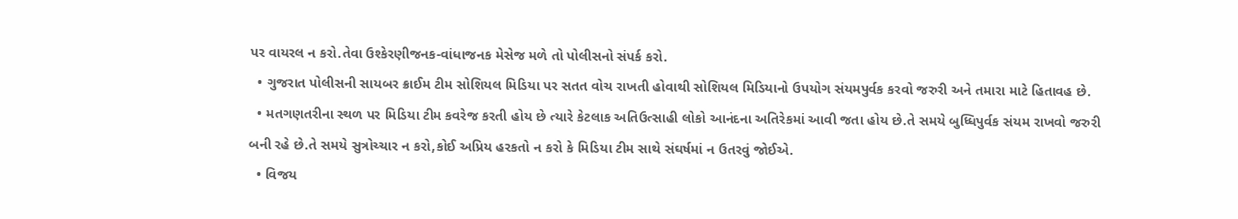પર વાયરલ ન કરો.તેવા ઉશ્કેરણીજનક-વાંધાજનક મેસેજ મળે તો પોલીસનો સંપર્ક કરો.
  • ગુજરાત પોલીસની સાયબર ક્રાઈમ ટીમ સોશિયલ મિડિયા પર સતત વોચ રાખતી હોવાથી સોશિયલ મિડિયાનો ઉપયોગ સંયમપુર્વક કરવો જરુરી અને તમારા માટે હિતાવહ છે.
  • મતગણતરીના સ્થળ પર મિડિયા ટીમ કવરેજ કરતી હોય છે ત્યારે કેટલાક અતિઉત્સાહી લોકો આનંદના અતિરેકમાં આવી જતા હોય છે.તે સમયે બુધ્ધિપુર્વક સંયમ રાખવો જરુરી બની રહે છે.તે સમયે સુત્રોચ્ચાર ન કરો,કોઈ અપ્રિય હરકતો ન કરો કે મિડિયા ટીમ સાથે સંઘર્ષમાં ન ઉતરવું જોઈએ.
  • વિજય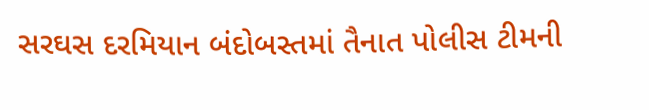સરઘસ દરમિયાન બંદોબસ્તમાં તૈનાત પોલીસ ટીમની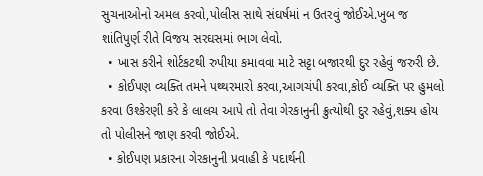સુચનાઓનો અમલ કરવો,પોલીસ સાથે સંઘર્ષમાં ન ઉતરવું જોઈએ.ખુબ જ શાંતિપુર્ણ રીતે વિજય સરઘસમાં ભાગ લેવો.
  • ખાસ કરીને શોર્ટકટથી રુપીયા કમાવવા માટે સટ્ટા બજારથી દુર રહેવું જરુરી છે.
  • કોઈપણ વ્યક્તિ તમને પથ્થરમારો કરવા,આગચંપી કરવા,કોઈ વ્યક્તિ પર હુમલો કરવા ઉશ્કેરણી કરે કે લાલચ આપે તો તેવા ગેરકાનુની ક્રુત્યોથી દુર રહેવું,શક્ય હોય તો પોલીસને જાણ કરવી જોઈએ.
  • કોઈપણ પ્રકારના ગેરકાનુની પ્રવાહી કે પદાર્થની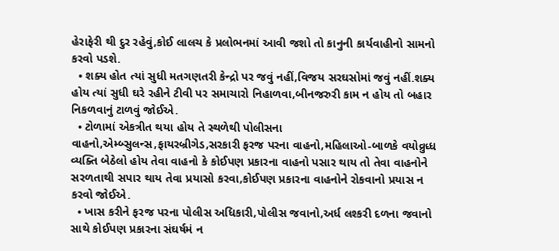હેરાફેરી થી દુર રહેવું,કોઈ લાલચ કે પ્રલોભનમાં આવી જશો તો કાનુની કાર્યવાહીનો સામનો કરવો પડશે.
  • શક્ય હોત ત્યાં સુધી મતગણતરી કેન્દ્રો પર જવું નહીં,વિજય સરઘસોમાં જવું નહીં.શક્ય હોય ત્યાં સુધી ઘરે રહીને ટીવી પર સમાચારો નિહાળવા,બીનજરુરી કામ ન હોય તો બહાર નિકળવાનું ટાળવું જોઈએ.
  • ટોળામાં એકત્રીત થયા હોય તે સ્થળેથી પોલીસના વાહનો,એમ્બ્સુલન્સ,ફાયરબ્રીગેડ,સરકારી ફરજ પરના વાહનો,મહિલાઓ-બાળકે વયોવ્રુધ્ધ વ્યક્તિ બેઠેલો હોય તેવા વાહનો કે કોઈપણ પ્રકારના વાહનો પસાર થાય તો તેવા વાહનોને સરળતાથી સપાર થાય તેવા પ્રયાસો કરવા,કોઈપણ પ્રકારના વાહનોને રોકવાનો પ્રયાસ ન કરવો જોઈએ.
  • ખાસ કરીને ફરજ પરના પોલીસ અધિકારી,પોલીસ જવાનો,અર્ધ લશ્કરી દળના જવાનો સાથે કોઈપણ પ્રકારના સંઘર્ષમં ન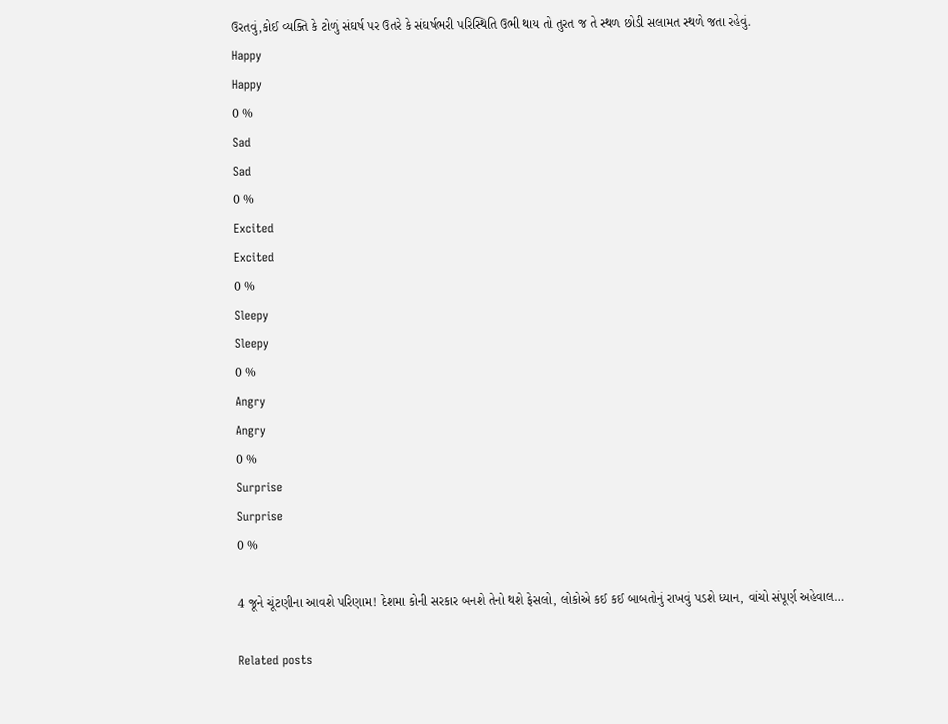ઉરતવું,કોઈ વ્યક્તિ કે ટોળું સંઘર્ષ પર ઉતરે કે સંઘર્ષભરી પરિસ્થિતિ ઉભી થાય તો તુરત જ તે સ્થળ છોડી સલામત સ્થળે જતા રહેવું.
Happy
Happy
0 %
Sad
Sad
0 %
Excited
Excited
0 %
Sleepy
Sleepy
0 %
Angry
Angry
0 %
Surprise
Surprise
0 %

4 જૂને ચૂંટણીના આવશે પરિણામ! દેશમા કોની સરકાર બનશે તેનો થશે ફેસલો, લોકોએ કઈ કઈ બાબતોનું રાખવું પડશે ધ્યાન, વાંચો સંપૂર્ણ અહેવાલ…

Related posts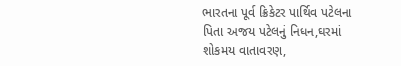ભારતના પૂર્વ ક્રિકેટર પાર્થિવ પટેલના પિતા અજય પટેલનું નિધન,ઘરમાં શોકમય વાતાવરણ,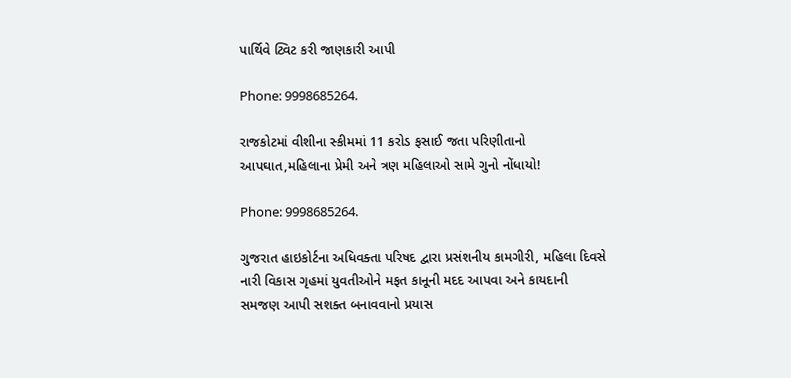પાર્થિવે ટ્વિટ કરી જાણકારી આપી

Phone: 9998685264.

રાજકોટમાં વીશીના સ્કીમમાં 11 કરોડ ફસાઈ જતા પરિણીતાનો આપઘાત,મહિલાના પ્રેમી અને ત્રણ મહિલાઓ સામે ગુનો નોંધાયો!

Phone: 9998685264.

ગુજરાત હાઇકોર્ટના અધિવક્તા પરિષદ દ્વારા પ્રસંશનીય કામગીરી, મહિલા દિવસે નારી વિકાસ ગૃહમાં યુવતીઓને મફત કાનૂની મદદ આપવા અને કાયદાની સમજણ આપી સશક્ત બનાવવાનો પ્રયાસ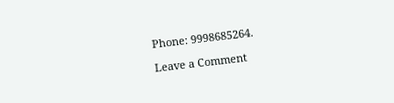Phone: 9998685264.

Leave a Comment